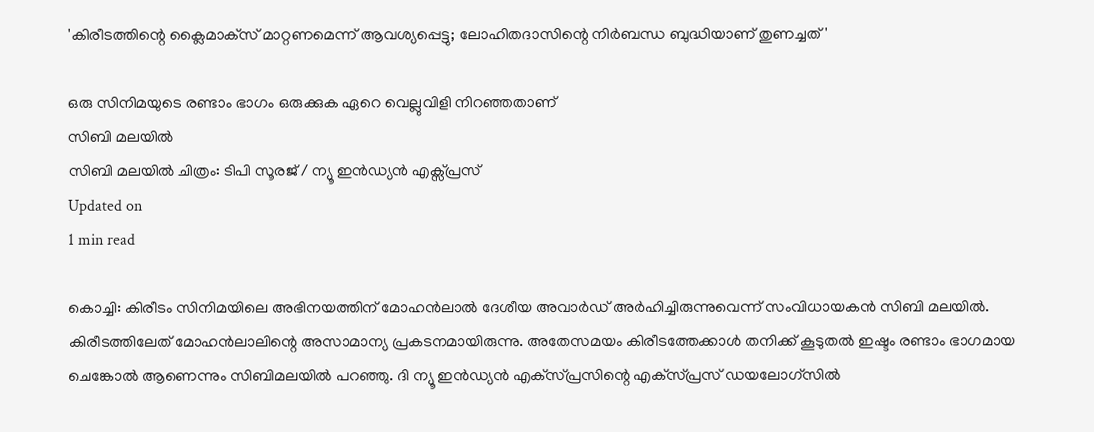'കിരീടത്തിന്റെ ക്ലൈമാക്‌സ് മാറ്റണമെന്ന് ആവശ്യപ്പെട്ടു; ലോഹിതദാസിന്റെ നിര്‍ബന്ധ ബുദ്ധിയാണ് തുണച്ചത്'

ഒരു സിനിമയുടെ രണ്ടാം ഭാഗം ഒരുക്കുക ഏറെ വെല്ലുവിളി നിറഞ്ഞതാണ്
സിബി മലയിൽ
സിബി മലയിൽ ചിത്രം: ടിപി സൂരജ് / ന്യൂ ഇൻഡ്യൻ എക്സ്പ്രസ്
Updated on
1 min read

കൊച്ചി: കിരീടം സിനിമയിലെ അഭിനയത്തിന് മോഹന്‍ലാല്‍ ദേശീയ അവാര്‍ഡ് അര്‍ഹിച്ചിരുന്നുവെന്ന് സംവിധായകന്‍ സിബി മലയില്‍. കിരീടത്തിലേത് മോഹന്‍ലാലിന്റെ അസാമാന്യ പ്രകടനമായിരുന്നു. അതേസമയം കിരീടത്തേക്കാള്‍ തനിക്ക് കൂടുതല്‍ ഇഷ്ടം രണ്ടാം ഭാഗമായ ചെങ്കോല്‍ ആണെന്നും സിബിമലയില്‍ പറഞ്ഞു. ദി ന്യൂ ഇന്‍ഡ്യന്‍ എക്‌സ്പ്രസിന്റെ എക്‌സ്പ്രസ് ഡയലോഗ്‌സില്‍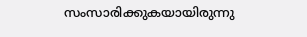സംസാരിക്കുകയായിരുന്നു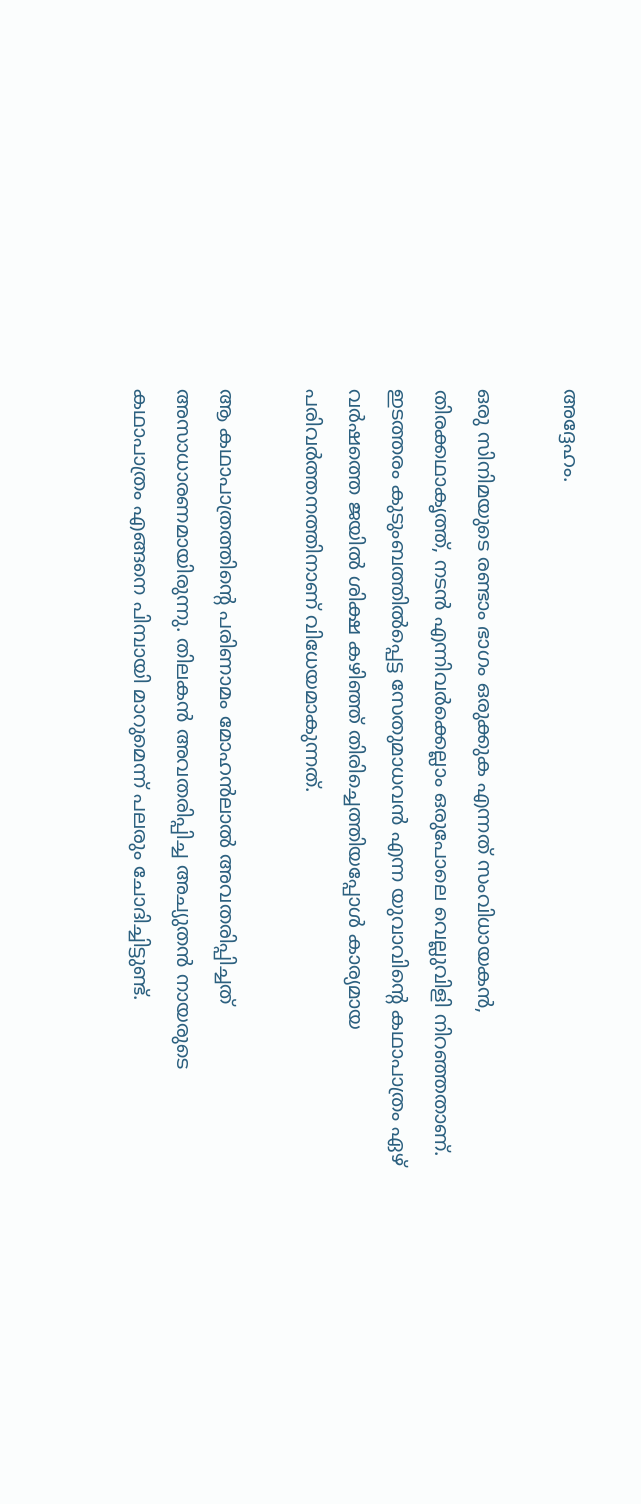അദ്ദേഹം.

ഒരു സിനിമയുടെ രണ്ടാം ഭാഗം ഒരുക്കുക എന്നത് സംവിധായകന്‍, തിരക്കഥാകൃത്ത്, നടന്‍ എന്നിവര്‍ക്കെല്ലാം ഒരുപോലെ വെല്ലുവിളി നിറഞ്ഞതാണ്. ഇടത്തരം കുടുംബത്തില്‍പ്പെട്ട സേതുമാധവന്‍ എന്ന യുവാവിന്റെ കഥാപാത്രം ഏഴ് വര്‍ഷത്തെ ജയില്‍ ശിക്ഷ കഴിഞ്ഞ് തിരിച്ചെത്തിയപ്പോള്‍ കാര്യമായ പരിവര്‍ത്തനത്തിനാണ് വിധേയമാകുന്നത്.

ആ കഥാപാത്രത്തിന്റെ പരിണാമം മോഹന്‍ലാല്‍ അവതരിപ്പിച്ചത് അസാധാരണമായിരുന്നു. തിലകന്‍ അവതരിപ്പിച്ച അച്യുതന്‍ നായരുടെ കഥാപാത്രം എങ്ങനെ പിമ്പായി മാറുമെന്ന് പലരും ചോദിച്ചിട്ടുണ്ട്.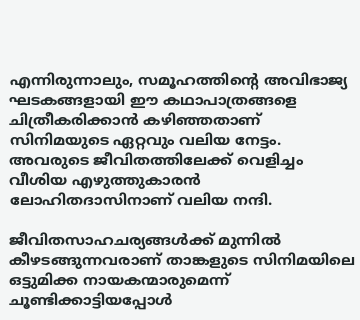എന്നിരുന്നാലും, സമൂഹത്തിന്റെ അവിഭാജ്യ ഘടകങ്ങളായി ഈ കഥാപാത്രങ്ങളെ ചിത്രീകരിക്കാന്‍ കഴിഞ്ഞതാണ് സിനിമയുടെ ഏറ്റവും വലിയ നേട്ടം. അവരുടെ ജീവിതത്തിലേക്ക് വെളിച്ചം വീശിയ എഴുത്തുകാരന്‍ ലോഹിതദാസിനാണ് വലിയ നന്ദി.

ജീവിതസാഹചര്യങ്ങള്‍ക്ക് മുന്നില്‍ കീഴടങ്ങുന്നവരാണ് താങ്കളുടെ സിനിമയിലെ ഒട്ടുമിക്ക നായകന്മാരുമെന്ന് ചൂണ്ടിക്കാട്ടിയപ്പോള്‍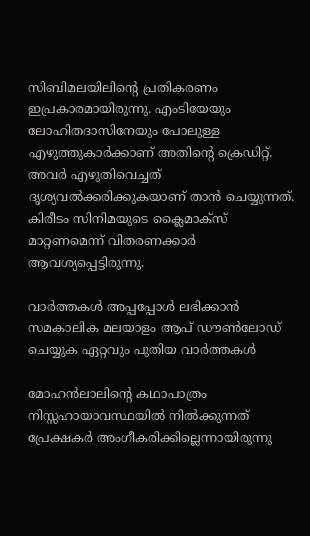സിബിമലയിലിന്റെ പ്രതികരണം ഇപ്രകാരമായിരുന്നു. എംടിയേയും ലോഹിതദാസിനേയും പോലുള്ള എഴുത്തുകാര്‍ക്കാണ് അതിന്റെ ക്രെഡിറ്റ്. അവര്‍ എഴുതിവെച്ചത് ദൃശ്യവല്‍ക്കരിക്കുകയാണ് താന്‍ ചെയ്യുന്നത്. കിരീടം സിനിമയുടെ ക്ലൈമാക്‌സ് മാറ്റണമെന്ന് വിതരണക്കാര്‍ ആവശ്യപ്പെട്ടിരുന്നു.

വാര്‍ത്തകള്‍ അപ്പപ്പോള്‍ ലഭിക്കാന്‍ സമകാലിക മലയാളം ആപ് ഡൗണ്‍ലോഡ് ചെയ്യുക ഏറ്റവും പുതിയ വാര്‍ത്തകള്‍

മോഹന്‍ലാലിന്റെ കഥാപാത്രം നിസ്സഹായാവസ്ഥയില്‍ നില്‍ക്കുന്നത് പ്രേക്ഷകര്‍ അംഗീകരിക്കില്ലെന്നായിരുന്നു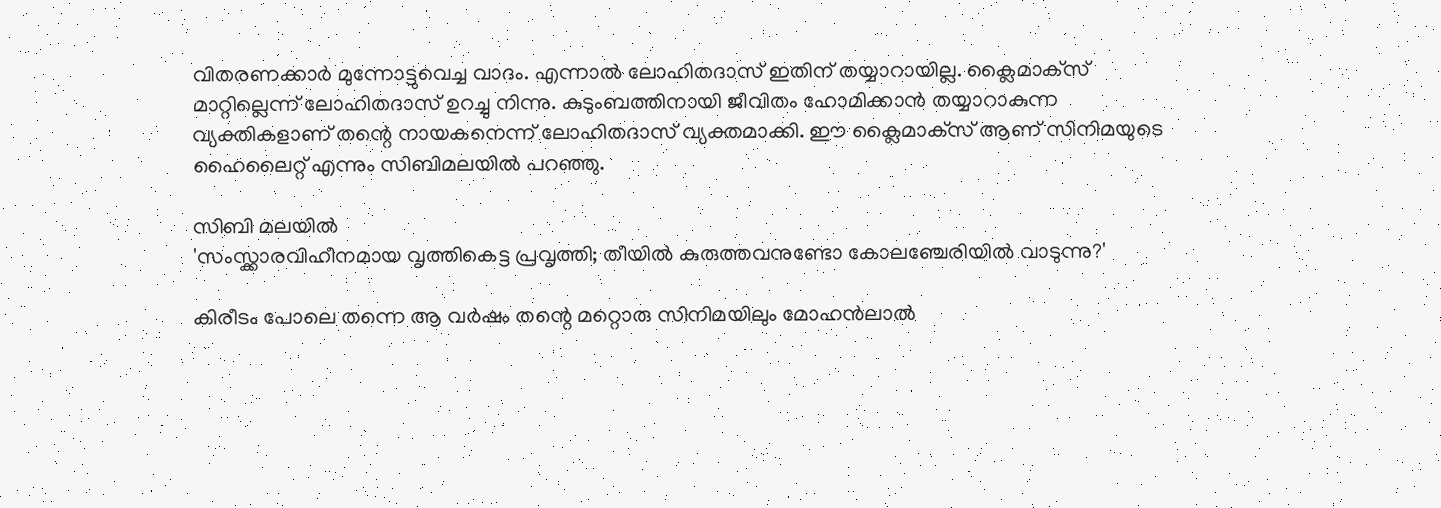വിതരണക്കാര്‍ മുന്നോട്ടുവെച്ച വാദം. എന്നാല്‍ ലോഹിതദാസ് ഇതിന് തയ്യാറായില്ല. ക്ലൈമാക്‌സ് മാറ്റില്ലെന്ന് ലോഹിതദാസ് ഉറച്ചു നിന്നു. കുടുംബത്തിനായി ജീവിതം ഹോമിക്കാന്‍ തയ്യാറാകുന്ന വ്യക്തികളാണ് തന്റെ നായകനെന്ന് ലോഹിതദാസ് വ്യക്തമാക്കി. ഈ ക്ലൈമാക്‌സ് ആണ് സിനിമയുടെ ഹൈലൈറ്റ് എന്നും സിബിമലയില്‍ പറഞ്ഞു.

സിബി മലയിൽ
'സംസ്ക്കാരവിഹീനമായ വൃത്തികെട്ട പ്രവൃത്തി; തീയിൽ കുരുത്തവനുണ്ടോ കോലഞ്ചേരിയിൽ വാടുന്നു?'

കിരീടം പോലെ തന്നെ ആ വര്‍ഷം തന്റെ മറ്റൊരു സിനിമയിലും മോഹന്‍ലാല്‍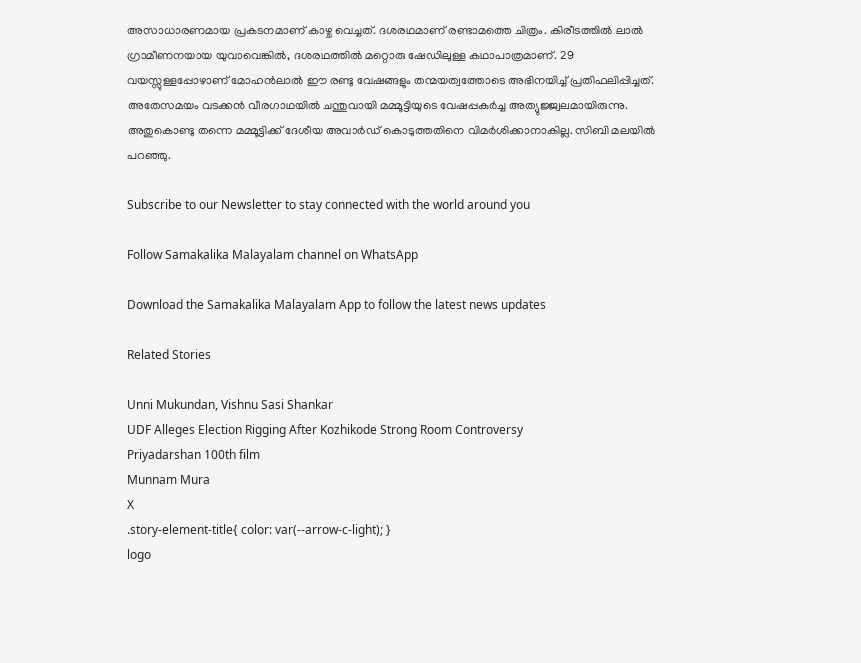അസാധാരണമായ പ്രകടനമാണ് കാഴ്ച വെച്ചത്. ദശരഥമാണ് രണ്ടാമത്തെ ചിത്രം. കിരീടത്തില്‍ ലാല്‍ ഗ്രാമീണനയായ യുവാവെങ്കില്‍, ദശരഥത്തില്‍ മറ്റൊരു ഷേഡിലുള്ള കഥാപാത്രമാണ്. 29 വയസ്സുള്ളപ്പോഴാണ് മോഹന്‍ലാല്‍ ഈ രണ്ടു വേഷങ്ങളും തന്മയത്വത്തോടെ അഭിനയിച്ച് പ്രതിഫലിപ്പിച്ചത്. അതേസമയം വടക്കന്‍ വീരഗാഥയില്‍ ചന്തുവായി മമ്മൂട്ടിയുടെ വേഷപ്പകര്‍ച്ച അത്യുജ്ജ്വലമായിരുന്നു. അതുകൊണ്ടു തന്നെ മമ്മൂട്ടിക്ക് ദേശീയ അവാര്‍ഡ് കൊടുത്തതിനെ വിമര്‍ശിക്കാനാകില്ല. സിബി മലയില്‍ പറഞ്ഞു.

Subscribe to our Newsletter to stay connected with the world around you

Follow Samakalika Malayalam channel on WhatsApp

Download the Samakalika Malayalam App to follow the latest news updates

Related Stories

Unni Mukundan, Vishnu Sasi Shankar
UDF Alleges Election Rigging After Kozhikode Strong Room Controversy
Priyadarshan 100th film
Munnam Mura
X
.story-element-title{ color: var(--arrow-c-light); }
logo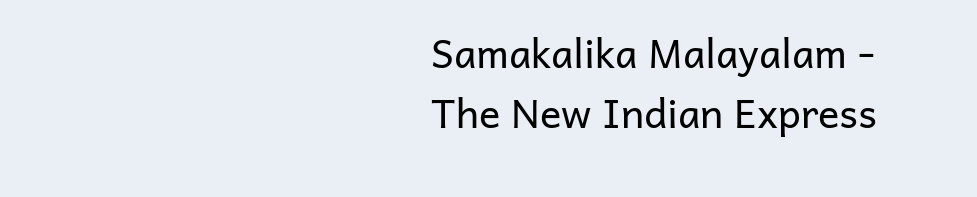Samakalika Malayalam - The New Indian Express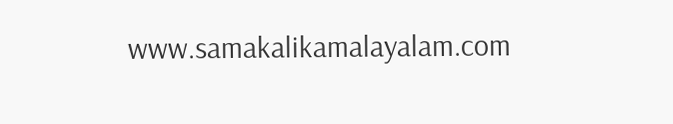www.samakalikamalayalam.com